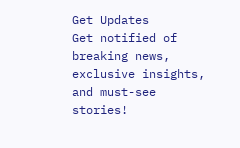Get Updates
Get notified of breaking news, exclusive insights, and must-see stories!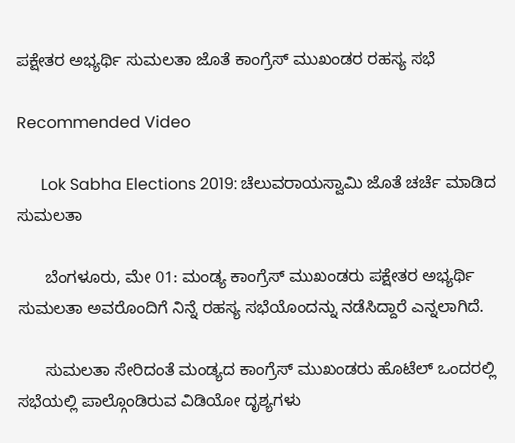ಪಕ್ಷೇತರ ಅಭ್ಯರ್ಥಿ ಸುಮಲತಾ ಜೊತೆ ಕಾಂಗ್ರೆಸ್ ಮುಖಂಡರ ರಹಸ್ಯ ಸಭೆ

Recommended Video

      Lok Sabha Elections 2019: ಚೆಲುವರಾಯಸ್ವಾಮಿ ಜೊತೆ ಚರ್ಚೆ ಮಾಡಿದ ಸುಮಲತಾ

      ಬೆಂಗಳೂರು, ಮೇ 01: ಮಂಡ್ಯ ಕಾಂಗ್ರೆಸ್ ಮುಖಂಡರು ಪಕ್ಷೇತರ ಅಭ್ಯರ್ಥಿ ಸುಮಲತಾ ಅವರೊಂದಿಗೆ ನಿನ್ನೆ ರಹಸ್ಯ ಸಭೆಯೊಂದನ್ನು ನಡೆಸಿದ್ದಾರೆ ಎನ್ನಲಾಗಿದೆ.

      ಸುಮಲತಾ ಸೇರಿದಂತೆ ಮಂಡ್ಯದ ಕಾಂಗ್ರೆಸ್ ಮುಖಂಡರು ಹೊಟೆಲ್ ಒಂದರಲ್ಲಿ ಸಭೆಯಲ್ಲಿ ಪಾಲ್ಗೊಂಡಿರುವ ವಿಡಿಯೋ ದೃಶ್ಯಗಳು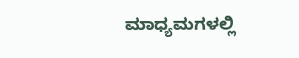ಮಾಧ್ಯಮಗಳಲ್ಲಿ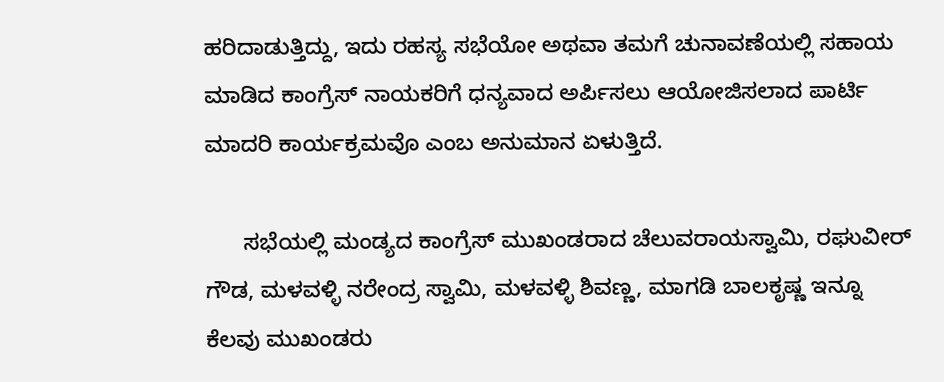ಹರಿದಾಡುತ್ತಿದ್ದು, ಇದು ರಹಸ್ಯ ಸಭೆಯೋ ಅಥವಾ ತಮಗೆ ಚುನಾವಣೆಯಲ್ಲಿ ಸಹಾಯ ಮಾಡಿದ ಕಾಂಗ್ರೆಸ್‌ ನಾಯಕರಿಗೆ ಧನ್ಯವಾದ ಅರ್ಪಿಸಲು ಆಯೋಜಿಸಲಾದ ಪಾರ್ಟಿ ಮಾದರಿ ಕಾರ್ಯಕ್ರಮವೊ ಎಂಬ ಅನುಮಾನ ಏಳುತ್ತಿದೆ.

      ಸಭೆಯಲ್ಲಿ ಮಂಡ್ಯದ ಕಾಂಗ್ರೆಸ್ ಮುಖಂಡರಾದ ಚೆಲುವರಾಯಸ್ವಾಮಿ, ರಘುವೀರ್‌ ಗೌಡ, ಮಳವಳ್ಳಿ ನರೇಂದ್ರ ಸ್ವಾಮಿ, ಮಳವಳ್ಳಿ ಶಿವಣ್ಣ, ಮಾಗಡಿ ಬಾಲಕೃಷ್ಣ ಇನ್ನೂ ಕೆಲವು ಮುಖಂಡರು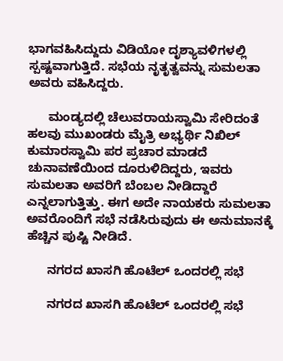ಭಾಗವಹಿಸಿದ್ದುದು ವಿಡಿಯೋ ದೃಶ್ಯಾವಳಿಗಳಲ್ಲಿ ಸ್ಪಷ್ಟವಾಗುತ್ತಿದೆ. ಸಭೆಯ ನೃತೃತ್ವವನ್ನು ಸುಮಲತಾ ಅವರು ವಹಿಸಿದ್ದರು.

      ಮಂಡ್ಯದಲ್ಲಿ ಚೆಲುವರಾಯಸ್ವಾಮಿ ಸೇರಿದಂತೆ ಹಲವು ಮುಖಂಡರು ಮೈತ್ರಿ ಅಭ್ಯರ್ಥಿ ನಿಖಿಲ್ ಕುಮಾರಸ್ವಾಮಿ ಪರ ಪ್ರಚಾರ ಮಾಡದೆ ಚುನಾವಣೆಯಿಂದ ದೂರುಳಿದಿದ್ದರು, ಇವರು ಸುಮಲತಾ ಅವರಿಗೆ ಬೆಂಬಲ ನೀಡಿದ್ದಾರೆ ಎನ್ನಲಾಗುತ್ತಿತ್ತು. ಈಗ ಅದೇ ನಾಯಕರು ಸುಮಲತಾ ಅವರೊಂದಿಗೆ ಸಭೆ ನಡೆಸಿರುವುದು ಈ ಅನುಮಾನಕ್ಕೆ ಹೆಚ್ಚಿನ ಪುಷ್ಟಿ ನೀಡಿದೆ.

      ನಗರದ ಖಾಸಗಿ ಹೊಟೆಲ್‌ ಒಂದರಲ್ಲಿ ಸಭೆ

      ನಗರದ ಖಾಸಗಿ ಹೊಟೆಲ್‌ ಒಂದರಲ್ಲಿ ಸಭೆ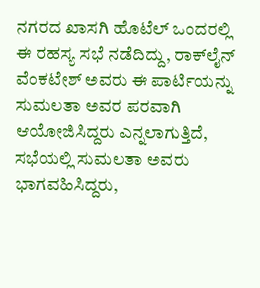ನಗರದ ಖಾಸಗಿ ಹೊಟೆಲ್ ಒಂದರಲ್ಲಿ ಈ ರಹಸ್ಯ ಸಭೆ ನಡೆದಿದ್ದು, ರಾಕ್‌ಲೈನ್ ವೆಂಕಟೇಶ್ ಅವರು ಈ ಪಾರ್ಟಿಯನ್ನು ಸುಮಲತಾ ಅವರ ಪರವಾಗಿ ಆಯೋಜಿಸಿದ್ದರು ಎನ್ನಲಾಗುತ್ತಿದೆ, ಸಭೆಯಲ್ಲಿ ಸುಮಲತಾ ಅವರು ಭಾಗವಹಿಸಿದ್ದರು,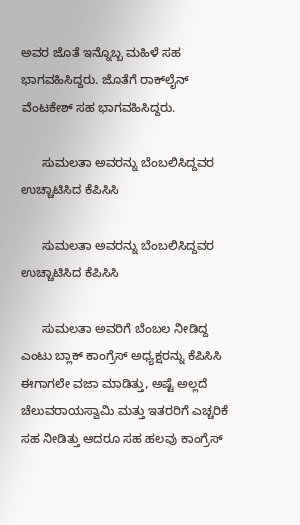ಅವರ ಜೊತೆ ಇನ್ನೊಬ್ಬ ಮಹಿಳೆ ಸಹ ಭಾಗವಹಿಸಿದ್ದರು. ಜೊತೆಗೆ ರಾಕ್‌ಲೈನ್ ವೆಂಟಕೇಶ್ ಸಹ ಭಾಗವಹಿಸಿದ್ದರು.

      ಸುಮಲತಾ ಅವರನ್ನು ಬೆಂಬಲಿಸಿದ್ದವರ ಉಚ್ಚಾಟಿಸಿದ ಕೆಪಿಸಿಸಿ

      ಸುಮಲತಾ ಅವರನ್ನು ಬೆಂಬಲಿಸಿದ್ದವರ ಉಚ್ಚಾಟಿಸಿದ ಕೆಪಿಸಿಸಿ

      ಸುಮಲತಾ ಅವರಿಗೆ ಬೆಂಬಲ ನೀಡಿದ್ದ ಎಂಟು ಬ್ಲಾಕ್ ಕಾಂಗ್ರೆಸ್ ಅಧ್ಯಕ್ಷರನ್ನು ಕೆಪಿಸಿಸಿ ಈಗಾಗಲೇ ವಜಾ ಮಾಡಿತ್ತು, ಅಷ್ಟೆ ಅಲ್ಲದೆ ಚೆಲುವರಾಯಸ್ವಾಮಿ ಮತ್ತು ಇತರರಿಗೆ ಎಚ್ಚರಿಕೆ ಸಹ ನೀಡಿತ್ತು ಆದರೂ ಸಹ ಹಲವು ಕಾಂಗ್ರೆಸ್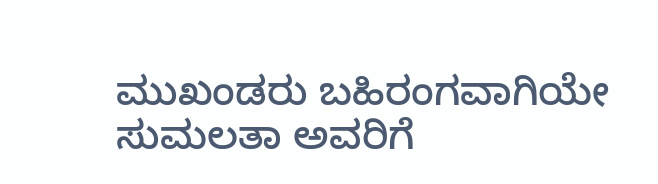ಮುಖಂಡರು ಬಹಿರಂಗವಾಗಿಯೇ ಸುಮಲತಾ ಅವರಿಗೆ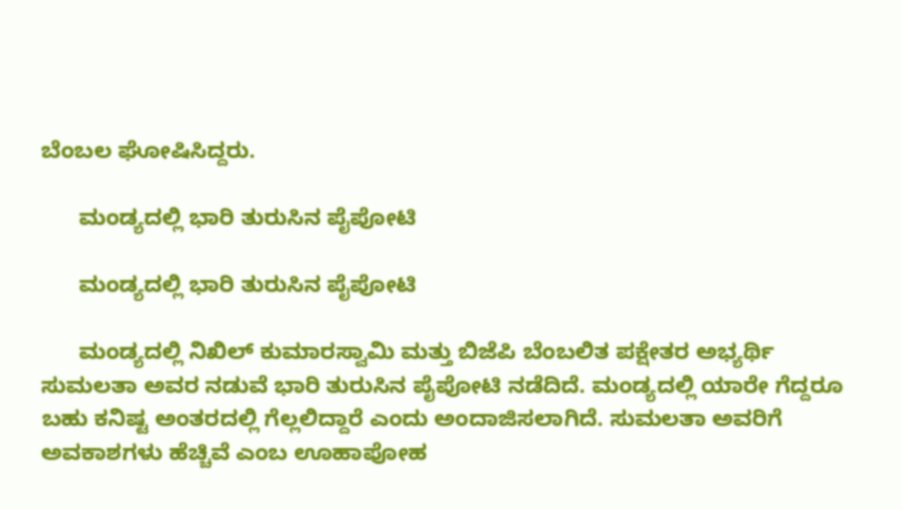ಬೆಂಬಲ ಘೋಷಿಸಿದ್ದರು.

      ಮಂಡ್ಯದಲ್ಲಿ ಭಾರಿ ತುರುಸಿನ ಪೈಪೋಟಿ

      ಮಂಡ್ಯದಲ್ಲಿ ಭಾರಿ ತುರುಸಿನ ಪೈಪೋಟಿ

      ಮಂಡ್ಯದಲ್ಲಿ ನಿಖಿಲ್ ಕುಮಾರಸ್ವಾಮಿ ಮತ್ತು ಬಿಜೆಪಿ ಬೆಂಬಲಿತ ಪಕ್ಷೇತರ ಅಭ್ಯರ್ಥಿ ಸುಮಲತಾ ಅವರ ನಡುವೆ ಭಾರಿ ತುರುಸಿನ ಪೈಪೋಟಿ ನಡೆದಿದೆ. ಮಂಡ್ಯದಲ್ಲಿ ಯಾರೇ ಗೆದ್ದರೂ ಬಹು ಕನಿಷ್ಟ ಅಂತರದಲ್ಲಿ ಗೆಲ್ಲಲಿದ್ದಾರೆ ಎಂದು ಅಂದಾಜಿಸಲಾಗಿದೆ. ಸುಮಲತಾ ಅವರಿಗೆ ಅವಕಾಶಗಳು ಹೆಚ್ಚಿವೆ ಎಂಬ ಊಹಾಪೋಹ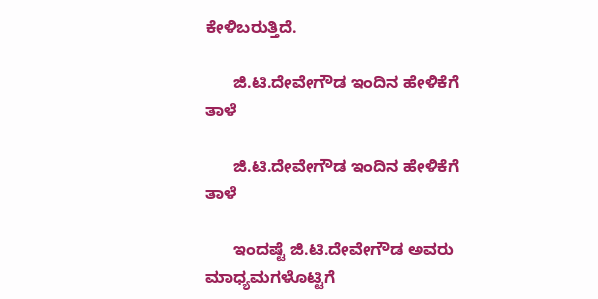ಕೇಳಿಬರುತ್ತಿದೆ.

      ಜಿ.ಟಿ.ದೇವೇಗೌಡ ಇಂದಿನ ಹೇಳಿಕೆಗೆ ತಾಳೆ

      ಜಿ.ಟಿ.ದೇವೇಗೌಡ ಇಂದಿನ ಹೇಳಿಕೆಗೆ ತಾಳೆ

      ಇಂದಷ್ಟೆ ಜಿ.ಟಿ.ದೇವೇಗೌಡ ಅವರು ಮಾಧ್ಯಮಗಳೊಟ್ಟಿಗೆ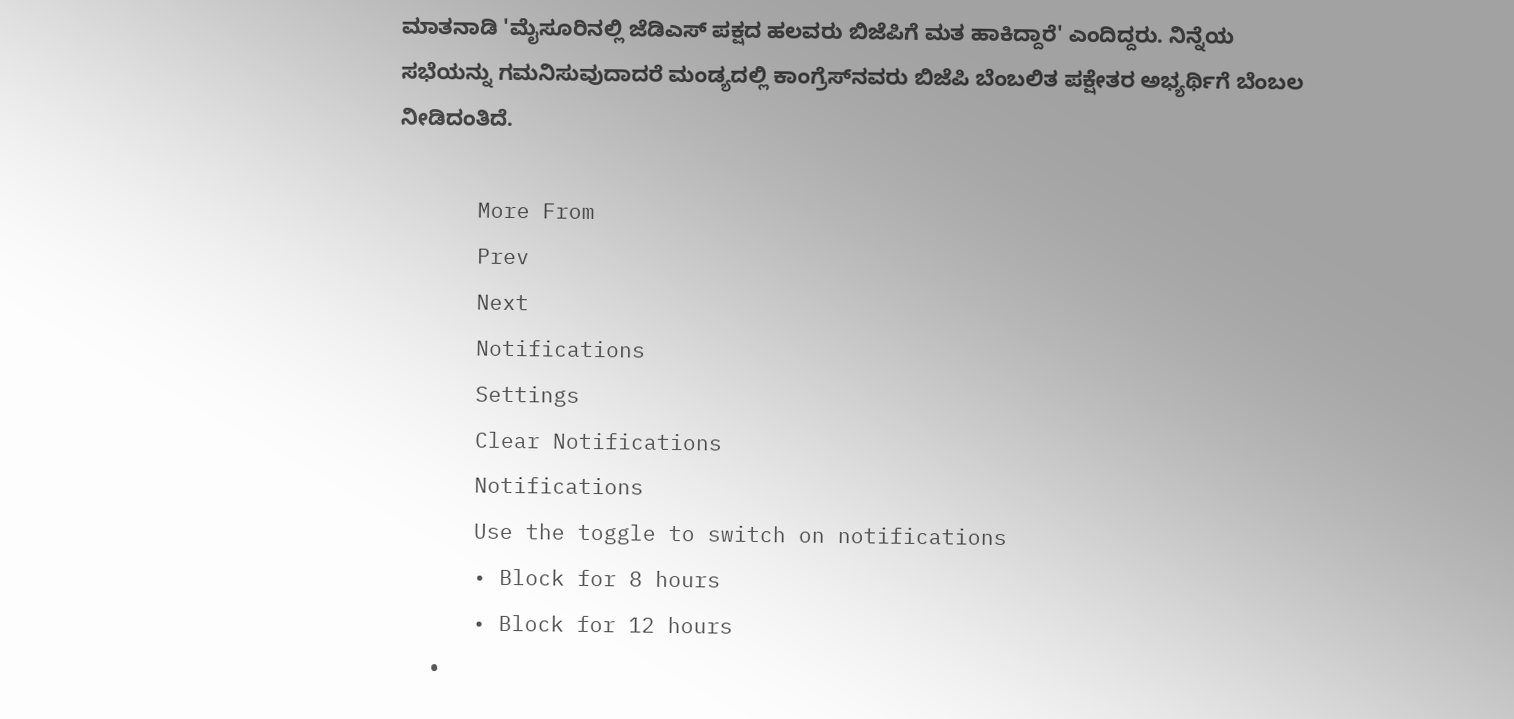ಮಾತನಾಡಿ 'ಮೈಸೂರಿನಲ್ಲಿ ಜೆಡಿಎಸ್ ಪಕ್ಷದ ಹಲವರು ಬಿಜೆಪಿಗೆ ಮತ ಹಾಕಿದ್ದಾರೆ' ಎಂದಿದ್ದರು. ನಿನ್ನೆಯ ಸಭೆಯನ್ನು ಗಮನಿಸುವುದಾದರೆ ಮಂಡ್ಯದಲ್ಲಿ ಕಾಂಗ್ರೆಸ್‌ನವರು ಬಿಜೆಪಿ ಬೆಂಬಲಿತ ಪಕ್ಷೇತರ ಅಭ್ಯರ್ಥಿಗೆ ಬೆಂಬಲ ನೀಡಿದಂತಿದೆ.

      More From
      Prev
      Next
      Notifications
      Settings
      Clear Notifications
      Notifications
      Use the toggle to switch on notifications
      • Block for 8 hours
      • Block for 12 hours
      •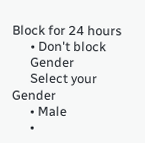Block for 24 hours
      • Don't block
      Gender
      Select your Gender
      • Male
      •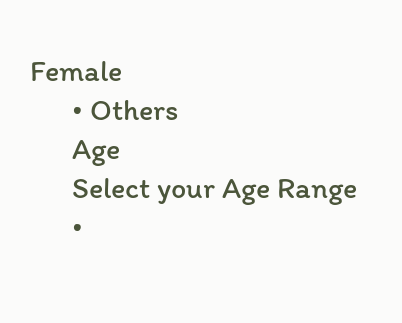Female
      • Others
      Age
      Select your Age Range
      •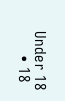Under 18
      • 18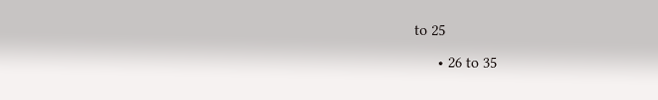to 25
      • 26 to 35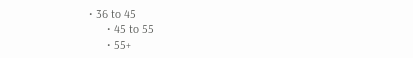• 36 to 45
      • 45 to 55
      • 55+